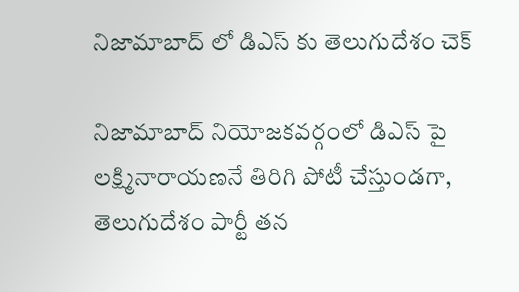నిజామాబాద్ లో డిఎస్ కు తెలుగుదేశం చెక్

నిజామాబాద్ నియోజకవర్గంలో డిఎస్ పై లక్ష్మినారాయణనే తిరిగి పోటీ చేస్తుండగా, తెలుగుదేశం పార్టీ తన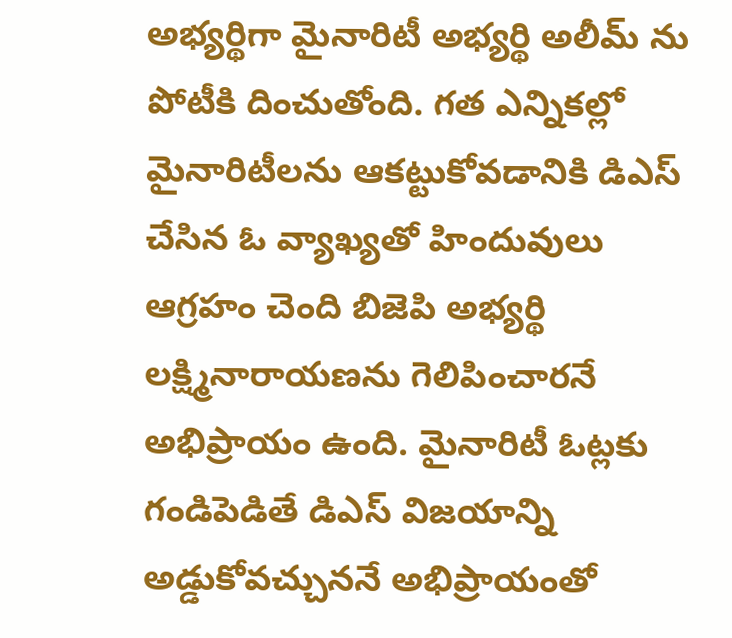అభ్యర్థిగా మైనారిటీ అభ్యర్థి అలీమ్ ను పోటీకి దించుతోంది. గత ఎన్నికల్లో మైనారిటీలను ఆకట్టుకోవడానికి డిఎస్ చేసిన ఓ వ్యాఖ్యతో హిందువులు ఆగ్రహం చెంది బిజెపి అభ్యర్థి లక్ష్మినారాయణను గెలిపించారనే అభిప్రాయం ఉంది. మైనారిటీ ఓట్లకు గండిపెడితే డిఎస్ విజయాన్ని అడ్డుకోవచ్చుననే అభిప్రాయంతో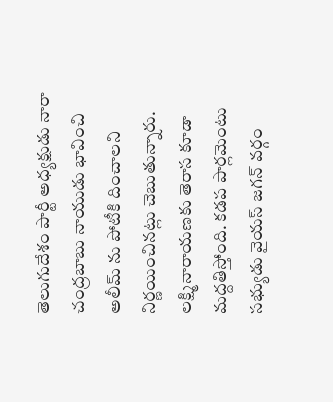తెలుగుదేశం పార్టీ అధ్యక్షుడు నారా చంద్రబాబు నాయుడు భావించి అలీమ్ ను పోటీకి దించాలని నిర్ణయించినట్లు చెబుతున్నారు. లక్ష్మినారాయణకు తెరాస కూడా మద్దతిస్తోంది. కడప పార్లమెంటు సభ్యుడు వైయస్ జగన్ వర్గం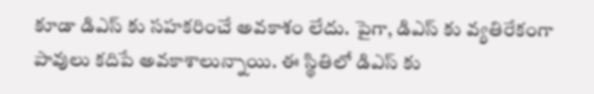కూడా డిఎస్ కు సహకరించే అవకాశం లేదు. పైగా, డిఎస్ కు వ్యతిరేకంగా పావులు కదిపే అవకాశాలున్నాయి. ఈ స్థితిలో డిఎస్ కు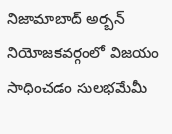నిజామాబాద్ అర్బన్ నియోజకవర్గంలో విజయం సాధించడం సులభమేమీ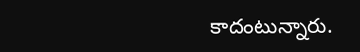కాదంటున్నారు.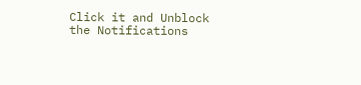Click it and Unblock the Notifications